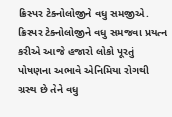ક્રિસ્પર ટેક્નોલોજીને વધુ સમજીએ.
ક્રિસ્પર ટેક્નોલોજીને વધુ સમજવા પ્રયત્ન કરીએ આજે હજારો લોકો પૂરતું પોષણના અભાવે એનિમિયા રોગથી ગ્રસ્થ છે તેને વધુ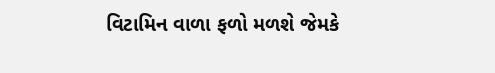વિટામિન વાળા ફળો મળશે જેમકે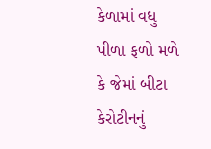કેળામાં વધુ પીળા ફળો મળે કે જેમાં બીટા કેરોટીનનું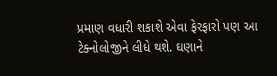પ્રમાણ વધારી શકાશે એવા ફેરફારો પણ આ ટેક્નોલોજીને લીધે થશે. ઘણાને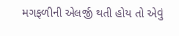મગફળીની એલર્જી થતી હોય તો એવું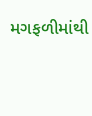મગફળીમાંથી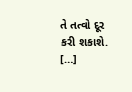તે તત્વો દૂર કરી શકાશે. […]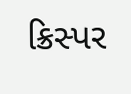ક્રિસ્પર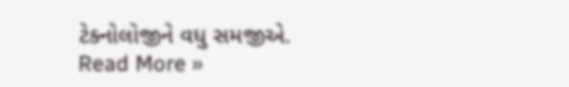ટેક્નોલોજીને વધુ સમજીએ. Read More »